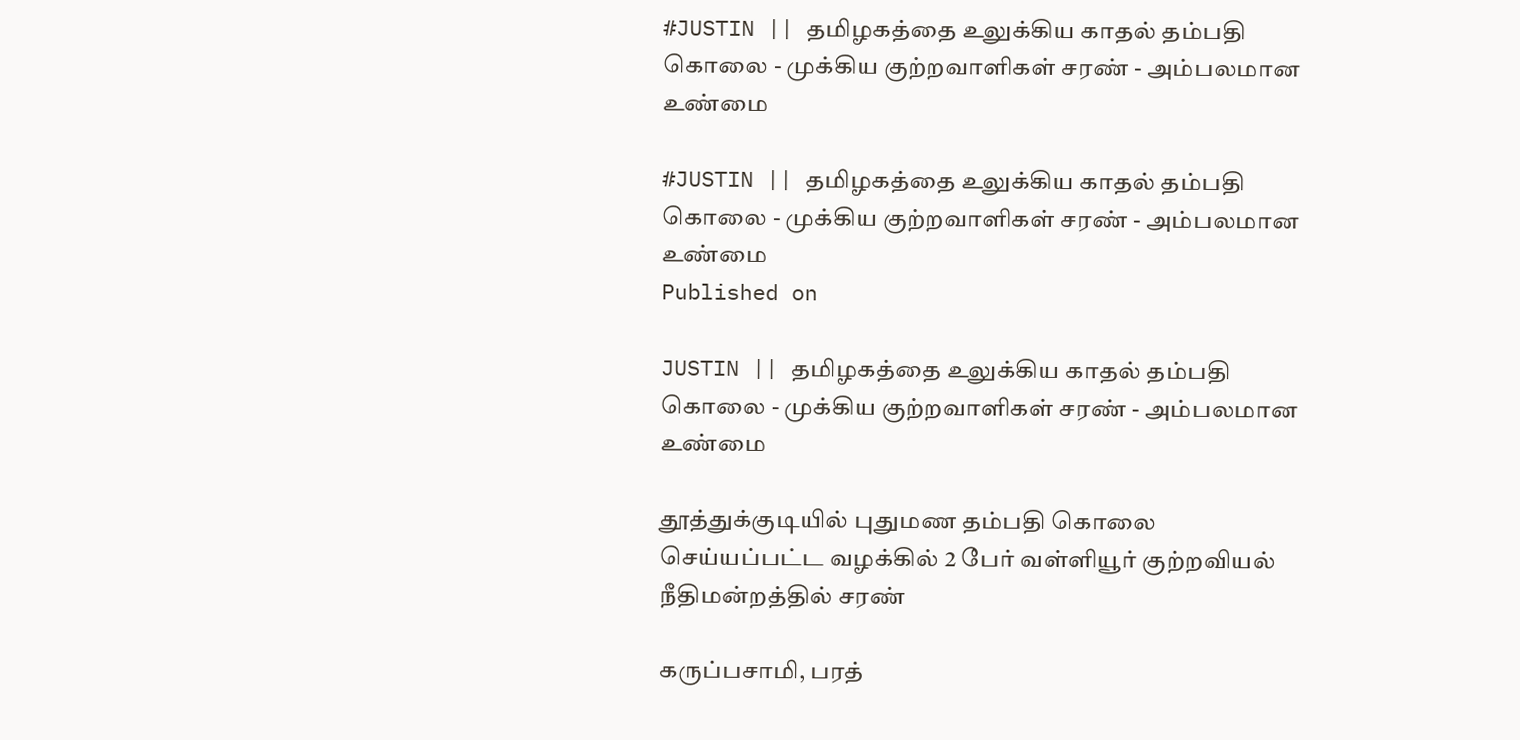#JUSTIN || தமிழகத்தை உலுக்கிய காதல் தம்பதி கொலை - முக்கிய குற்றவாளிகள் சரண் - அம்பலமான உண்மை

#JUSTIN || தமிழகத்தை உலுக்கிய காதல் தம்பதி கொலை - முக்கிய குற்றவாளிகள் சரண் - அம்பலமான உண்மை
Published on

JUSTIN || தமிழகத்தை உலுக்கிய காதல் தம்பதி கொலை - முக்கிய குற்றவாளிகள் சரண் - அம்பலமான உண்மை

தூத்துக்குடியில் புதுமண தம்பதி கொலை செய்யப்பட்ட வழக்கில் 2 பேர் வள்ளியூர் குற்றவியல் நீதிமன்றத்தில் சரண்

கருப்பசாமி, பரத்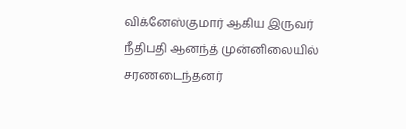விக்னேஸ்குமார் ஆகிய இருவர் நீதிபதி ஆனந்த் முன்னிலையில் சரணடைந்தனர்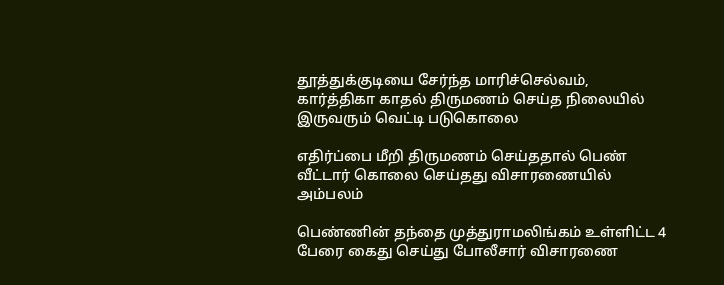தூத்துக்குடியை சேர்ந்த மாரிச்செல்வம், கார்த்திகா காதல் திருமணம் செய்த நிலையில் இருவரும் வெட்டி படுகொலை

எதிர்ப்பை மீறி திருமணம் செய்ததால் பெண் வீட்டார் கொலை செய்தது விசாரணையில் அம்பலம்

பெண்ணின் தந்தை முத்துராமலிங்கம் உள்ளிட்ட 4 பேரை கைது செய்து போலீசார் விசாரணை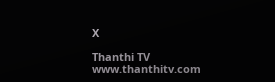X

Thanthi TV
www.thanthitv.com